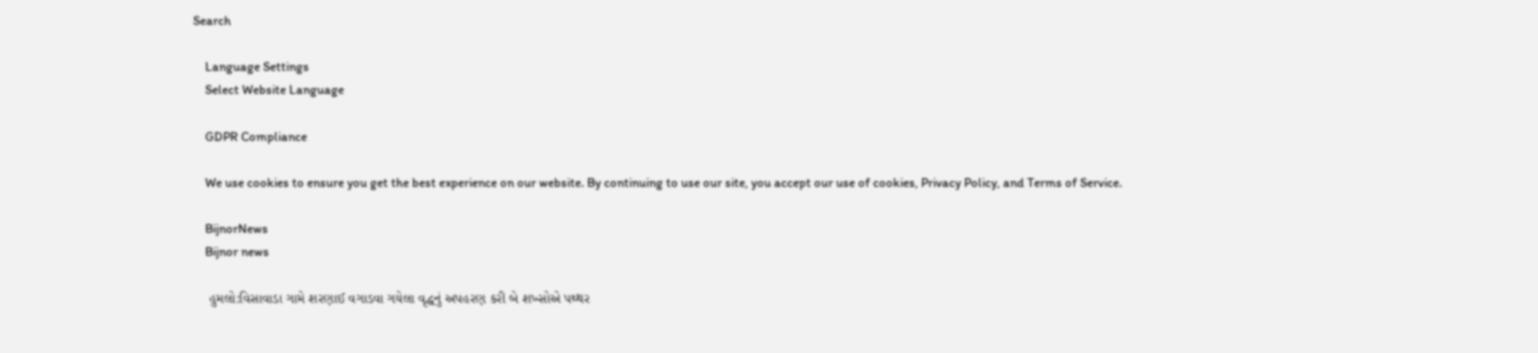Search

    Language Settings
    Select Website Language

    GDPR Compliance

    We use cookies to ensure you get the best experience on our website. By continuing to use our site, you accept our use of cookies, Privacy Policy, and Terms of Service.

    BijnorNews
    Bijnor news

    હુમલો:વિસાવાડા ગામે શરણાઈ વગાડવા ગયેલા વૃદ્ધનું અપહરણ કરી બે શખ્સોએ પથ્થર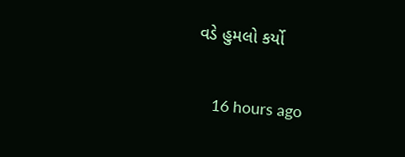વડે હુમલો કર્યો

    16 hours ago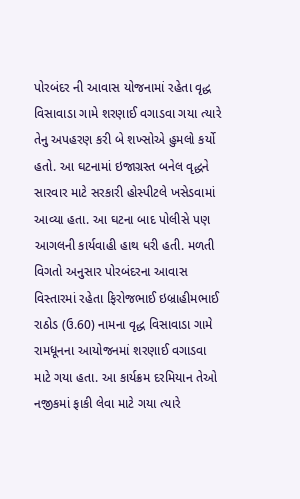પોરબંદર ની આવાસ યોજનામાં રહેતા વૃદ્ધ વિસાવાડા ગામે શરણાઈ વગાડવા ગયા ત્યારે તેનુ અપહરણ કરી બે શખ્સોએ હુમલો કર્યો હતો. આ ઘટનામાં ઇજાગ્રસ્ત બનેલ વૃદ્ધને સારવાર માટે સરકારી હોસ્પીટલે ખસેડવામાં આવ્યા હતા. આ ઘટના બાદ પોલીસે પણ આગલની કાર્યવાહી હાથ ધરી હતી. મળતી વિગતો અનુસાર પોરબંદરના આવાસ વિસ્તારમાં રહેતા ફિરોજભાઈ ઇબ્રાહીમભાઈ રાઠોડ (ઉ.60) નામના વૃદ્ધ વિસાવાડા ગામે રામધૂનના આયોજનમાં શરણાઈ વગાડવા માટે ગયા હતા. આ કાર્યક્રમ દરમિયાન તેઓ નજીકમાં ફાકી લેવા માટે ગયા ત્યારે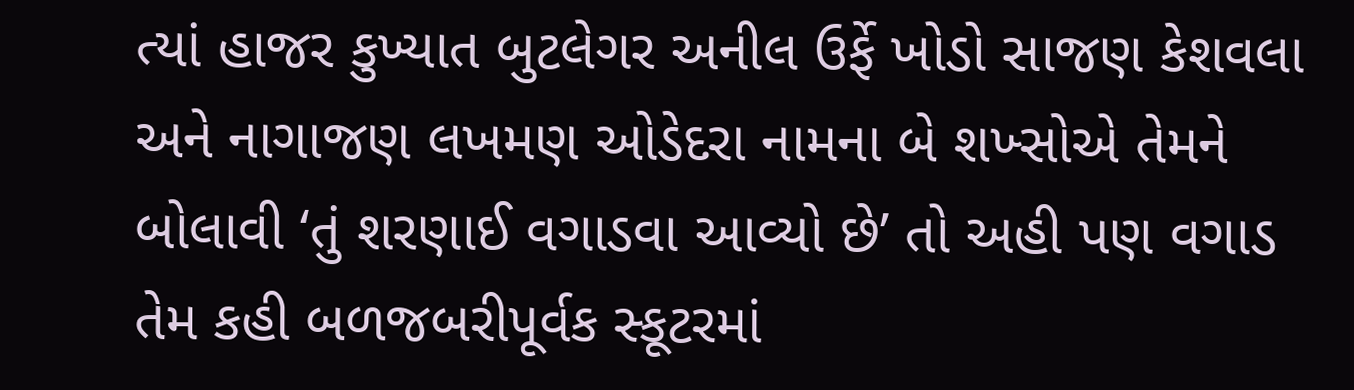ત્યાં હાજર કુખ્યાત બુટલેગર અનીલ ઉર્ફે ખોડો સાજણ કેશવલા અને નાગાજણ લખમણ ઓડેદરા નામના બે શખ્સોએ તેમને બોલાવી ‘તું શરણાઈ વગાડવા આવ્યો છે’ તો અહી પણ વગાડ તેમ કહી બળજબરીપૂર્વક સ્કૂટરમાં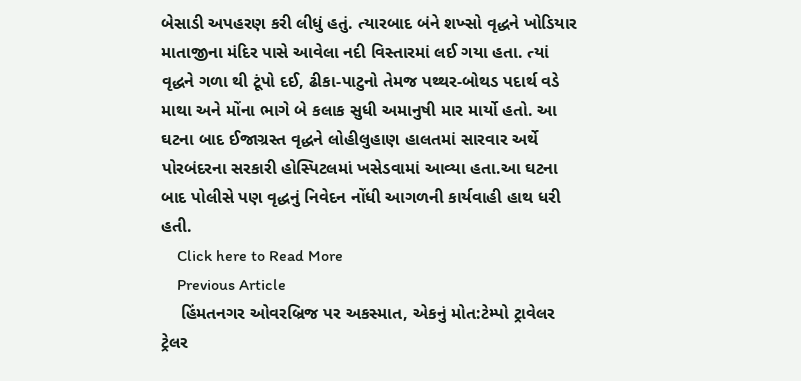બેસાડી અપહરણ કરી લીધું હતું. ત્યારબાદ બંને શખ્સો વૃદ્ધને ખોડિયાર માતાજીના મંદિર પાસે આવેલા નદી વિસ્તારમાં લઈ ગયા હતા. ત્યાં વૃદ્ધને ગળા થી ટૂંપો દઈ, ઢીકા-પાટુનો તેમજ પથ્થર-બોથડ પદાર્થ વડે માથા અને મોંના ભાગે બે કલાક સુધી અમાનુષી માર માર્યો હતો. આ ઘટના બાદ ઈજાગ્રસ્ત વૃદ્ધને લોહીલુહાણ હાલતમાં સારવાર અર્થે પોરબંદરના સરકારી હોસ્પિટલમાં ખસેડવામાં આવ્યા હતા.આ ઘટના બાદ પોલીસે પણ વૃદ્ધનું નિવેદન નોંધી આગળની કાર્યવાહી હાથ ધરી હતી.
    Click here to Read More
    Previous Article
    હિંમતનગર ઓવરબ્રિજ પર અકસ્માત, એકનું મોત:ટેમ્પો ટ્રાવેલર ટ્રેલર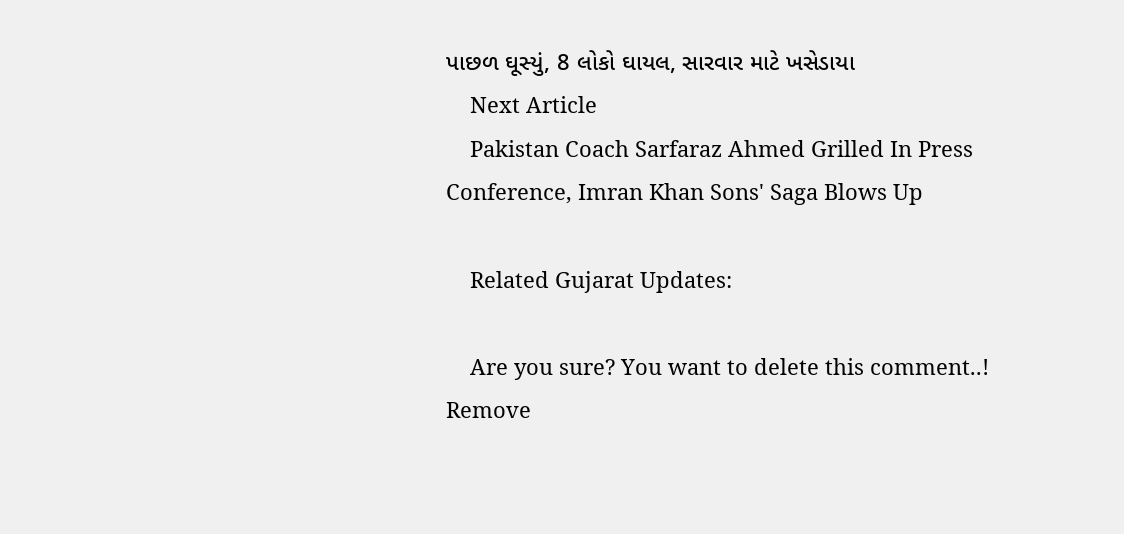પાછળ ઘૂસ્યું, 8 લોકો ઘાયલ, સારવાર માટે ખસેડાયા
    Next Article
    Pakistan Coach Sarfaraz Ahmed Grilled In Press Conference, Imran Khan Sons' Saga Blows Up

    Related Gujarat Updates:

    Are you sure? You want to delete this comment..! Remove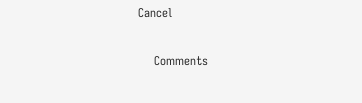Cancel

    Comments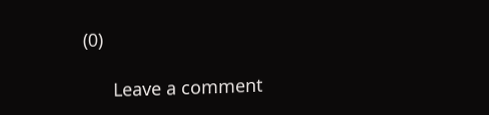(0)

      Leave a comment